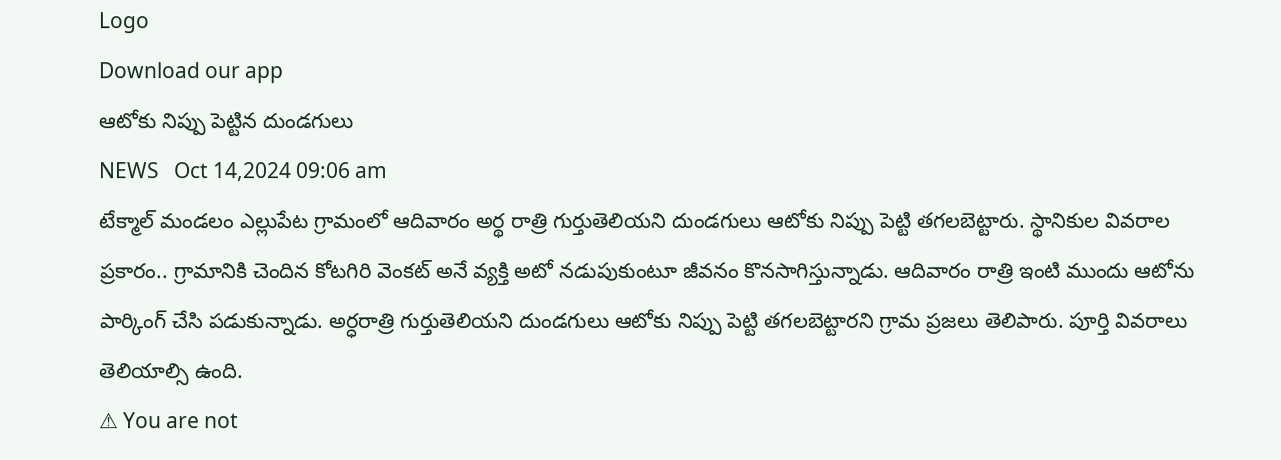Logo
Download our app
ఆటోకు నిప్పు పెట్టిన దుండగులు
NEWS   Oct 14,2024 09:06 am
టేక్మాల్ మండలం ఎల్లుపేట గ్రామంలో ఆదివారం అర్థ రాత్రి గుర్తుతెలియని దుండగులు ఆటోకు నిప్పు పెట్టి తగలబెట్టారు. స్థానికుల వివరాల ప్రకారం.. గ్రామానికి చెందిన కోటగిరి వెంకట్ అనే వ్యక్తి అటో నడుపుకుంటూ జీవనం కొనసాగిస్తున్నాడు. ఆదివారం రాత్రి ఇంటి ముందు ఆటోను పార్కింగ్ చేసి పడుకున్నాడు. అర్ధరాత్రి గుర్తుతెలియని దుండగులు ఆటోకు నిప్పు పెట్టి తగలబెట్టారని గ్రామ ప్రజలు తెలిపారు. పూర్తి వివరాలు తెలియాల్సి ఉంది.
⚠ You are not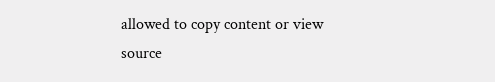allowed to copy content or view source